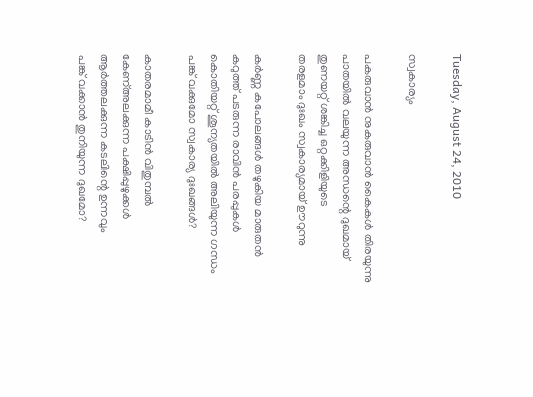Tuesday, August 24, 2010

സ്വകാര്യം

പകരുവാന്‍ നുകരുവാന്‍ കൈകള്‍ തിരയുന്നു
പാതയില്‍ വലയുന്ന അന്ധന്റെ ദുഖമായ്
തുണയറ്റ് ശങ്കിച്ച ഒറ്റക്കിളിയുടെ
തരളമാം ദുഃഖം സ്വകാര്യമായ് ഊറുന്നു

കര്‍ണ്ണ കപോലങ്ങള്‍ തഴുകിയ മാരുതന്‍
കറുത്ത് പടരുന്ന രാവിന്‍ പരപ്പുകള്‍
കൊതിയറ്റ് ശൂന്യതയില്‍ അലിയുന്ന ഗന്ധം
പങ്ക് വക്കുമോ സ്വകാര്യ ദുഃഖങ്ങള്‍?

കാതരമാമീ കാടിന്‍ വിതുമ്പല്‍
കേണ്അലക്കുന്ന പക്ഷിപ്പുഴുക്കള്‍
ആര്‍ത്തലക്കുന്ന കടലിന്റെ ഉന്നവും
പങ്ക് വക്കാന്‍ തുനിയുന്ന ദുഖമോ?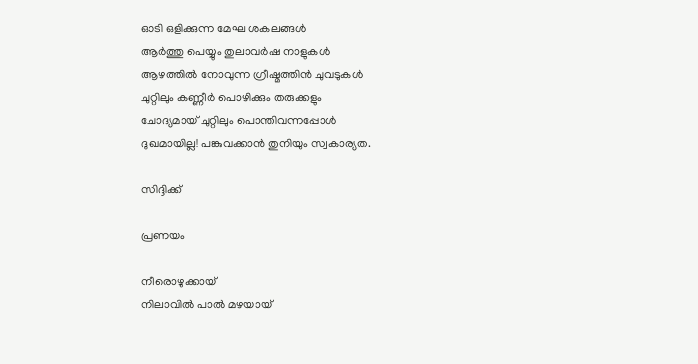ഓടി ഒളിക്കുന്ന മേഘ ശകലങ്ങള്‍
ആര്‍ത്തു പെയ്യും തുലാവര്‍ഷ നാളുകള്‍
ആഴത്തില്‍ നോവുന്ന ഗ്രീഷ്മത്തിന്‍ ചുവടുകള്‍
ചുറ്റിലും കണ്ണീര്‍ പൊഴിക്കും തരുക്കളും
ചോദ്യമായ് ചുറ്റിലും പൊന്തിവന്നപ്പോള്‍
ദുഖമായില്ല! പങ്കുവക്കാന്‍ തുനിയും സ്വകാര്യത.

സിദ്ദിക്ക്

പ്രണയം

നീരൊഴുക്കായ്‌
നിലാവില്‍ പാല്‍ മഴയായ്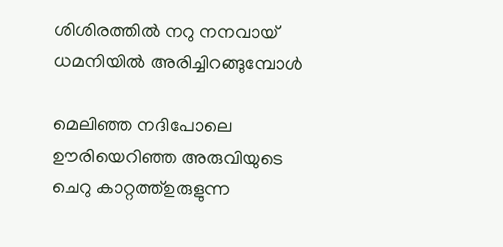ശിശിരത്തില്‍ നറു നനവായ്
ധമനിയില്‍ അരിച്ചിറങ്ങുമ്പോള്‍

മെലിഞ്ഞ നദിപോലെ
ഊരിയെറിഞ്ഞ അരുവിയുടെ
ചെറു കാറ്റത്ത്‌ഉരുളുന്ന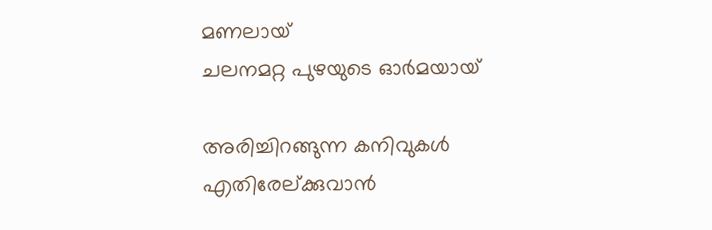മണലായ്
ചലനമറ്റ പുഴയുടെ ഓര്‍മയായ്‌

അരിച്ചിറങ്ങുന്ന കനിവുകള്‍
എതിരേല്ക്കുവാന്‍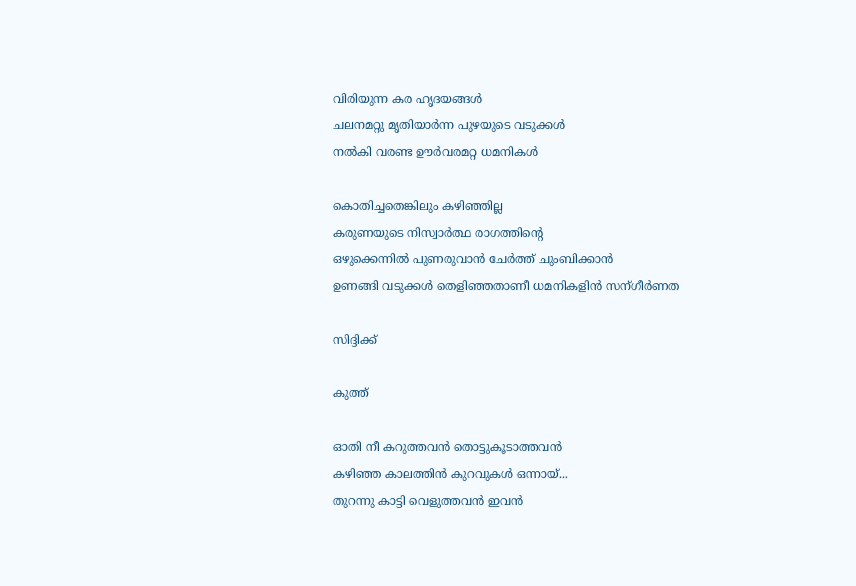വിരിയുന്ന കര ഹൃദയങ്ങള്‍
ചലനമറ്റു മൃതിയാര്‍ന്ന പുഴയുടെ വടുക്കള്‍
നല്‍കി വരണ്ട ഊര്‍വരമറ്റ ധമനികള്‍

കൊതിച്ചതെങ്കിലും കഴിഞ്ഞില്ല
കരുണയുടെ നിസ്വാര്‍ത്ഥ രാഗത്തിന്റെ
ഒഴുക്കെന്നില്‍ പുണരുവാന്‍ ചേര്‍ത്ത് ചുംബിക്കാന്‍
ഉണങ്ങി വടുക്കള്‍ തെളിഞ്ഞതാണീ ധമനികളിന്‍ സന്ഗീര്‍ണത

സിദ്ദിക്ക്

കുത്ത്

ഓതി നീ കറുത്തവന്‍ തൊട്ടുകൂടാത്തവന്‍
കഴിഞ്ഞ കാലത്തിന്‍ കുറവുകള്‍ ഒന്നായ്...
തുറന്നു കാട്ടി വെളുത്തവന്‍ ഇവന്‍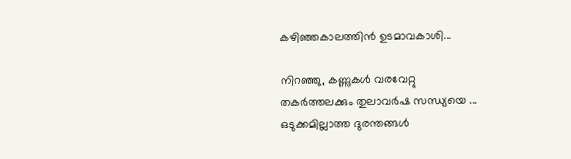കഴിഞ്ഞകാലത്തിന്‍ ഉടമാവകാശി...

നിറഞ്ഞു, കണ്ണുകള്‍ വരവേറ്റു
തകര്‍ത്തലക്കും തുലാവര്‍ഷ സന്ധ്യയെ ...
ഒടുക്കമില്ലാത്ത ദുരന്തങ്ങള്‍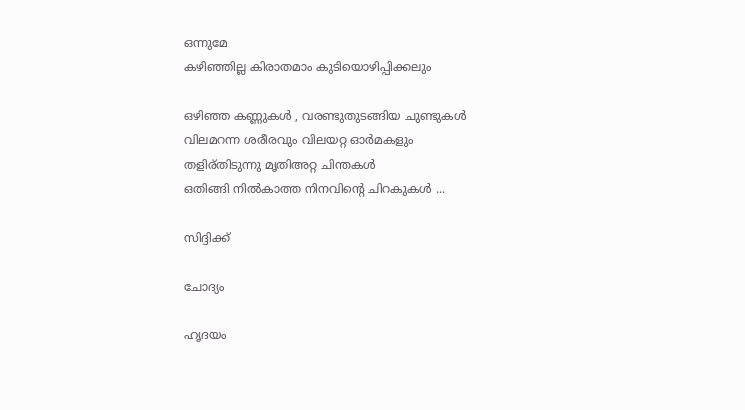ഒന്നുമേ
കഴിഞ്ഞില്ല കിരാതമാം കുടിയൊഴിപ്പിക്കലും

ഒഴിഞ്ഞ കണ്ണുകള്‍ , വരണ്ടുതുടങ്ങിയ ചുണ്ടുകള്‍
വിലമറന്ന ശരീരവും വിലയറ്റ ഓര്‍മകളും
തളിര്തിടുന്നു മൃതിഅറ്റ ചിന്തകള്‍
ഒതിങ്ങി നില്‍കാത്ത നിനവിന്റെ ചിറകുകള്‍ ...

സിദ്ദിക്ക്

ചോദ്യം

ഹൃദയം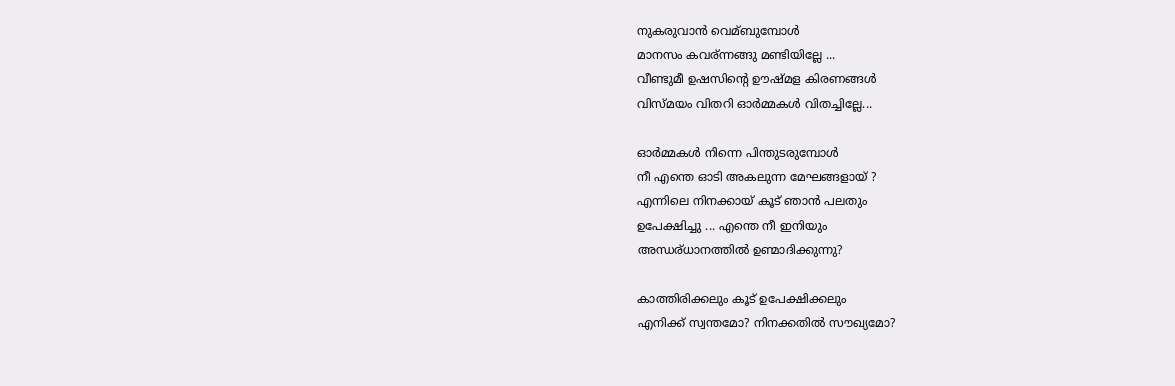നുകരുവാന്‍ വെമ്ബുമ്പോള്‍
മാനസം കവര്ന്നങ്ങു മണ്ടിയില്ലേ ...
വീണ്ടുമീ ഉഷസിന്റെ ഊഷ്മള കിരണങ്ങള്‍
വിസ്മയം വിതറി ഓര്‍മ്മകള്‍ വിതച്ചില്ലേ...

ഓര്‍മ്മകള്‍ നിന്നെ പിന്തുടരുമ്പോള്‍
നീ എന്തെ ഓടി അകലുന്ന മേഘങ്ങളായ് ?
എന്നിലെ നിനക്കായ്‌ കൂട് ഞാന്‍ പലതും
ഉപേക്ഷിച്ചു ... എന്തെ നീ ഇനിയും
അന്ധര്ധാനത്തില്‍ ഉണ്മാദിക്കുന്നു?

കാത്തിരിക്കലും കൂട് ഉപേക്ഷിക്കലും
എനിക്ക് സ്വന്തമോ? നിനക്കതില്‍ സൗഖ്യമോ?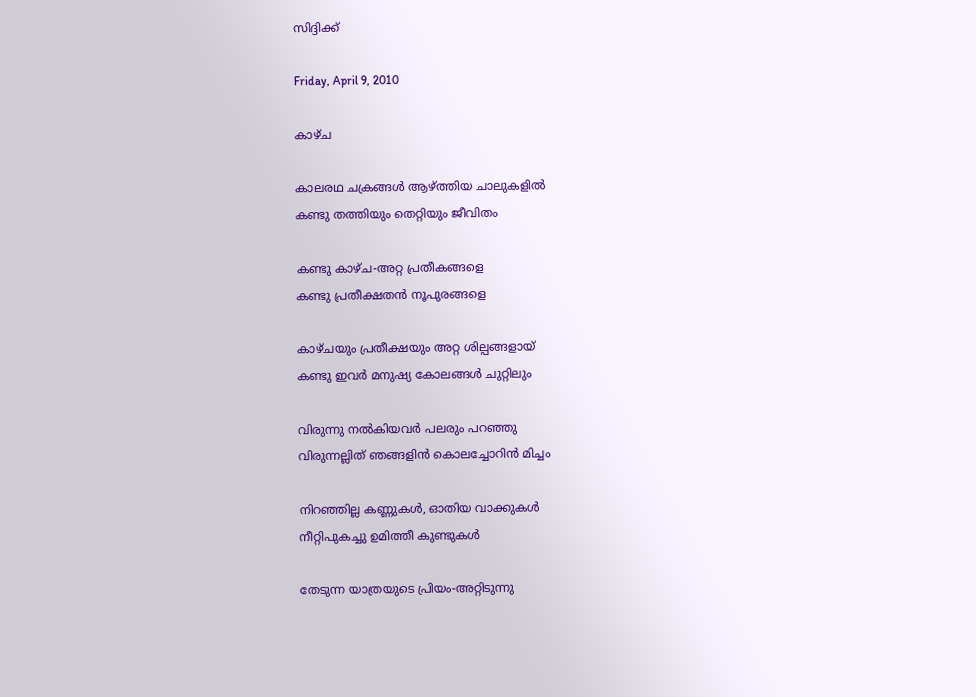സിദ്ദിക്ക്

Friday, April 9, 2010

കാഴ്ച

കാലരഥ ചക്രങ്ങള്‍ ആഴ്ത്തിയ ചാലുകളില്‍
കണ്ടു തത്തിയും തെറ്റിയും ജീവിതം

കണ്ടു കാഴ്ച-അറ്റ പ്രതീകങ്ങളെ
കണ്ടു പ്രതീക്ഷതന്‍ നൂപുരങ്ങളെ

കാഴ്ചയും പ്രതീക്ഷയും അറ്റ ശില്പങ്ങളായ്
കണ്ടു ഇവര്‍ മനുഷ്യ കോലങ്ങള്‍ ചുറ്റിലും

വിരുന്നു നല്‍കിയവര്‍ പലരും പറഞ്ഞു
വിരുന്നല്ലിത് ഞങ്ങളിന്‍ കൊലച്ചോറിന്‍ മിച്ചം

നിറഞ്ഞില്ല കണ്ണുകള്‍, ഓതിയ വാക്കുകള്‍
നീറ്റിപുകച്ചു ഉമിത്തീ കുണ്ടുകള്‍

തേടുന്ന യാത്രയുടെ പ്രിയം-അറ്റിടുന്നു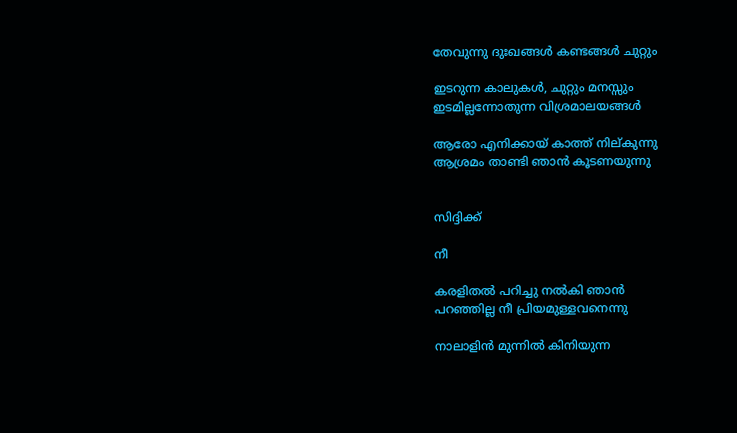തേവുന്നു ദുഃഖങ്ങള്‍ കണ്ടങ്ങള്‍ ചുറ്റും

ഇടറുന്ന കാലുകള്‍, ചുറ്റും മനസ്സും
ഇടമില്ലന്നോതുന്ന വിശ്രമാലയങ്ങള്‍

ആരോ എനിക്കായ് കാത്ത് നില്കുന്നു
ആശ്രമം താണ്ടി ഞാന്‍ കൂടണയുന്നു


സിദ്ദിക്ക്

നീ

കരളിതല്‍ പറിച്ചു നല്‍കി ഞാന്‍
പറഞ്ഞില്ല നീ പ്രിയമുള്ളവനെന്നു

നാലാളിന്‍ മുന്നില്‍ കിനിയുന്ന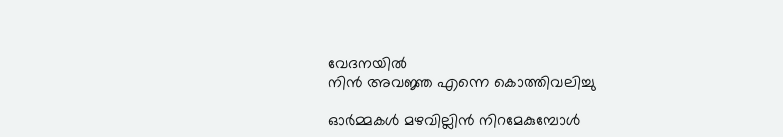വേദനയില്‍
നിന്‍ അവജ്ഞ എന്നെ കൊത്തിവലിച്ചു

ഓര്‍മ്മകള്‍ മഴവില്ലിന്‍ നിറമേകുമ്പോള്‍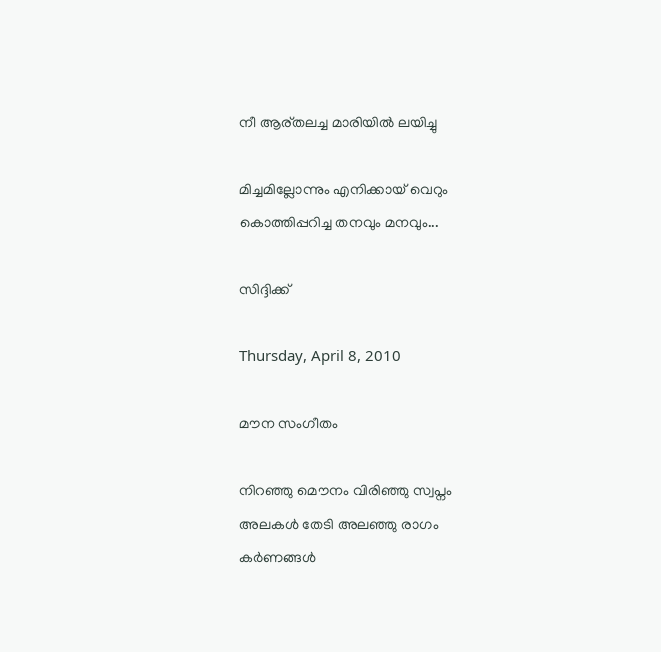നീ ആര്തലച്ച മാരിയില്‍ ലയിച്ചു

മിച്ചമില്ലോന്നും എനിക്കായ് വെറും
കൊത്തിപ്പറിച്ച തനവും മനവും...

സിദ്ദിക്ക്

Thursday, April 8, 2010

മൗന സംഗീതം

നിറഞ്ഞു മൌനം വിരിഞ്ഞു സ്വപ്നം
അലകള്‍ തേടി അലഞ്ഞു രാഗം
കര്‍ണങ്ങള്‍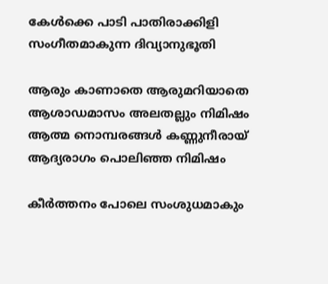കേള്‍ക്കെ പാടി പാതിരാക്കിളി
സംഗീതമാകുന്ന ദിവ്യാനുഭൂതി

ആരും കാണാതെ ആരുമറിയാതെ
ആശാഡമാസം അലതല്ലും നിമിഷം
ആത്മ നൊമ്പരങ്ങള്‍ കണ്ണുനീരായ്
ആദ്യരാഗം പൊലിഞ്ഞ നിമിഷം

കീര്‍ത്തനം പോലെ സംശുധമാകും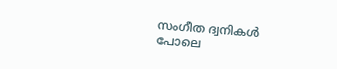സംഗീത ദ്വനികള്‍ പോലെ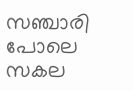സഞ്ചാരി പോലെ സകല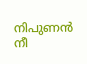നിപുണന്‍ നീ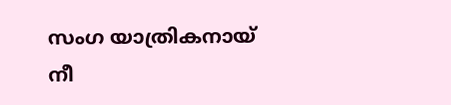സംഗ യാത്രികനായ് നീ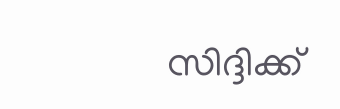സിദ്ദിക്ക്